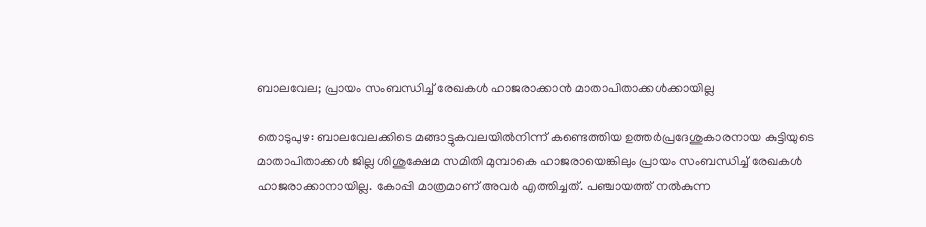ബാലവേല; പ്രായം സംബന്ധിച്ച് രേഖകള്‍ ഹാജരാക്കാന്‍ മാതാപിതാക്കള്‍ക്കായില്ല

തൊടുപുഴ: ബാലവേലക്കിടെ മങ്ങാട്ടുകവലയിൽനിന്ന് കണ്ടെത്തിയ ഉത്തര്‍പ്രദേശുകാരനായ കുട്ടിയുടെ മാതാപിതാക്കള്‍ ജില്ല ശിശുക്ഷേമ സമിതി മുമ്പാകെ ഹാജരായെങ്കിലും പ്രായം സംബന്ധിച്ച് രേഖകള്‍ ഹാജരാക്കാനായില്ല. കോപ്പി മാത്രമാണ് അവര്‍ എത്തിച്ചത്. പഞ്ചായത്ത് നല്‍കുന്ന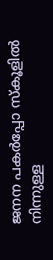ജനന പകർപ്പോ സ്‌കൂളില്‍ നിന്നുള്ള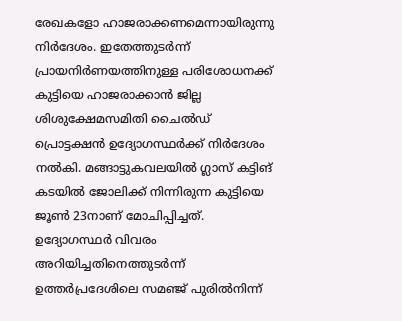രേഖകളോ ഹാജരാക്കണമെന്നായിരുന്നു നിര്‍ദേശം. ഇതേത്തുടര്‍ന്ന് പ്രായനിര്‍ണയത്തിനുള്ള പരിശോധനക്ക് കുട്ടിയെ ഹാജരാക്കാന്‍ ജില്ല ശിശുക്ഷേമസമിതി ചൈല്‍ഡ് പ്രൊട്ടക്ഷന്‍ ഉദ്യോഗസ്ഥര്‍ക്ക് നിര്‍ദേശം നല്‍കി. മങ്ങാട്ടുകവലയില്‍ ഗ്ലാസ് കട്ടിങ് കടയില്‍ ജോലിക്ക് നിന്നിരുന്ന കുട്ടിയെ ജൂണ്‍ 23നാണ് മോചിപ്പിച്ചത്. ഉദ്യോഗസ്ഥര്‍ വിവരം അറിയിച്ചതിനെത്തുടര്‍ന്ന് ഉത്തര്‍പ്രദേശിലെ സമഞ്ജ് പുരില്‍നിന്ന്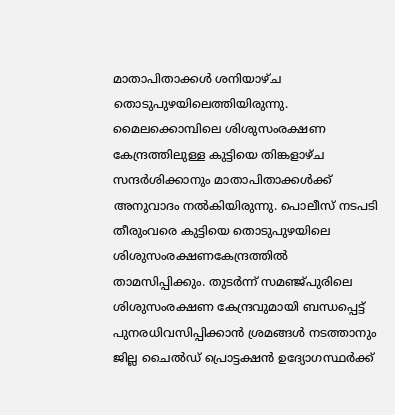മാതാപിതാക്കള്‍ ശനിയാഴ്ച തൊടുപുഴയിലെത്തിയിരുന്നു. മൈലക്കൊമ്പിലെ ശിശുസംരക്ഷണ കേന്ദ്രത്തിലുള്ള കുട്ടിയെ തിങ്കളാഴ്ച സന്ദര്‍ശിക്കാനും മാതാപിതാക്കള്‍ക്ക് അനുവാദം നല്‍കിയിരുന്നു. പൊലീസ് നടപടി തീരുംവരെ കുട്ടിയെ തൊടുപുഴയിലെ ശിശുസംരക്ഷണകേന്ദ്രത്തില്‍ താമസിപ്പിക്കും. തുടര്‍ന്ന് സമഞ്ജ്പുരിലെ ശിശുസംരക്ഷണ കേന്ദ്രവുമായി ബന്ധപ്പെട്ട് പുനരധിവസിപ്പിക്കാൻ ശ്രമങ്ങള്‍ നടത്താനും ജില്ല ചൈല്‍ഡ് പ്രൊട്ടക്ഷന്‍ ഉദ്യോഗസ്ഥര്‍ക്ക്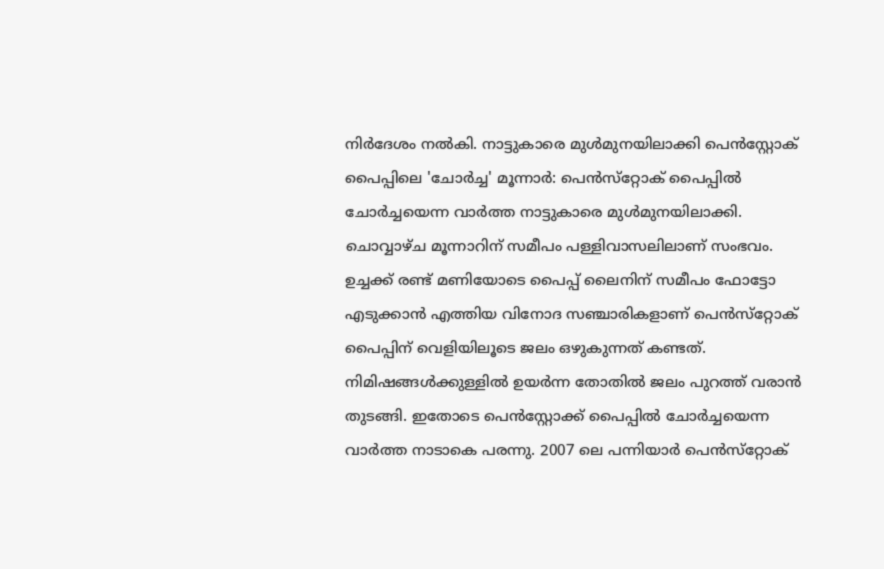നിര്‍ദേശം നല്‍കി. നാട്ടുകാരെ മുൾമുനയിലാക്കി പെൻസ്റ്റോക് പൈപ്പിലെ 'ചോർച്ച' മൂന്നാർ: പെൻസ്‌റ്റോക് പൈപ്പിൽ ചോർച്ചയെന്ന വാർത്ത നാട്ടുകാരെ മുൾമുനയിലാക്കി. ചൊവ്വാഴ്ച മൂന്നാറിന് സമീപം പള്ളിവാസലിലാണ് സംഭവം. ഉച്ചക്ക് രണ്ട് മണിയോടെ പൈപ്പ് ലൈനിന് സമീപം ഫോട്ടോ എടുക്കാൻ എത്തിയ വിനോദ സഞ്ചാരികളാണ് പെൻസ്‌റ്റോക് പൈപ്പിന് വെളിയിലൂടെ ജലം ഒഴുകുന്നത് കണ്ടത്. നിമിഷങ്ങൾക്കുള്ളിൽ ഉയർന്ന തോതിൽ ജലം പുറത്ത് വരാൻ തുടങ്ങി. ഇതോടെ പെൻസ്റ്റോക്ക് പൈപ്പിൽ ചോർച്ചയെന്ന വാർത്ത നാടാകെ പരന്നു. 2007 ലെ പന്നിയാർ പെൻസ്‌റ്റോക്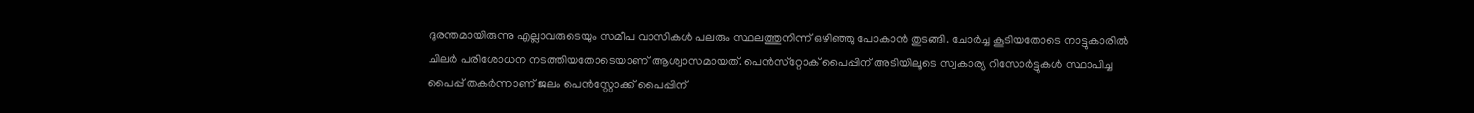ദുരന്തമായിരുന്നു എല്ലാവരുടെയും സമീപ വാസികൾ പലരും സ്ഥലത്തുനിന്ന് ഒഴിഞ്ഞു പോകാൻ തുടങ്ങി. ചോർച്ച കൂടിയതോടെ നാട്ടുകാരിൽ ചിലർ പരിശോധന നടത്തിയതോടെയാണ് ആശ്വാസമായത്. പെൻസ്‌റ്റോക് പൈപ്പിന് അടിയിലൂടെ സ്വകാര്യ റിസോർട്ടുകൾ സ്ഥാപിച്ച പൈപ്പ് തകർന്നാണ് ജലം പെൻസ്റ്റോക്ക് പൈപ്പിന്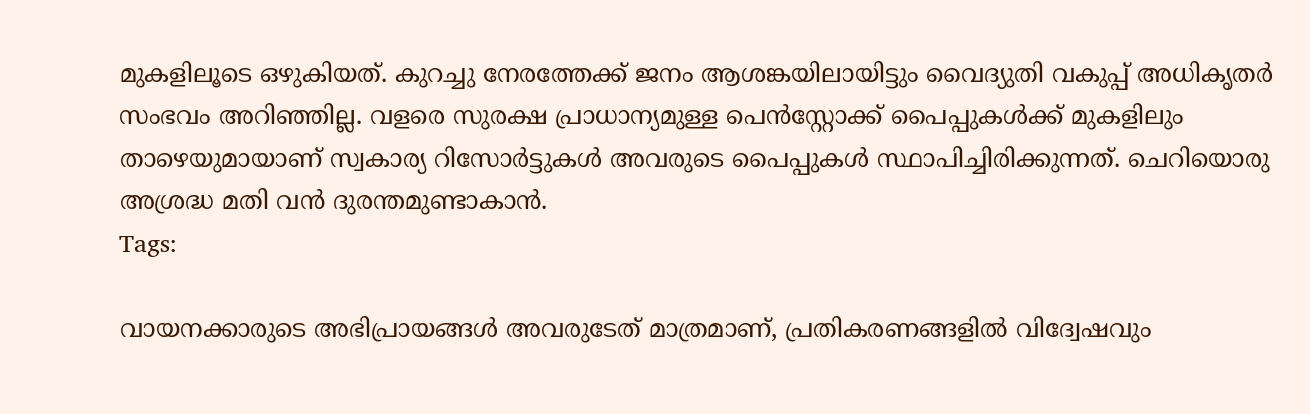മുകളിലൂടെ ഒഴുകിയത്. കുറച്ചു നേരത്തേക്ക് ജനം ആശങ്കയിലായിട്ടും വൈദ്യുതി വകുപ്പ് അധികൃതർ സംഭവം അറിഞ്ഞില്ല. വളരെ സുരക്ഷ പ്രാധാന്യമുള്ള പെൻസ്റ്റോക്ക് പൈപ്പുകൾക്ക് മുകളിലും താഴെയുമായാണ് സ്വകാര്യ റിസോർട്ടുകൾ അവരുടെ പൈപ്പുകൾ സ്ഥാപിച്ചിരിക്കുന്നത്. ചെറിയൊരു അശ്രദ്ധ മതി വൻ ദുരന്തമുണ്ടാകാൻ.
Tags:

വായനക്കാരുടെ അഭിപ്രായങ്ങള്‍ അവരുടേത് മാത്രമാണ്, പ്രതികരണങ്ങളിൽ വിദ്വേഷവും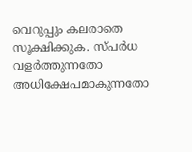വെറുപ്പും കലരാതെ സൂക്ഷിക്കുക. സ്പർധ വളർത്തുന്നതോ അധിക്ഷേപമാകുന്നതോ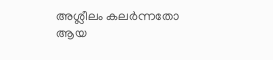അശ്ലീലം കലർന്നതോ ആയ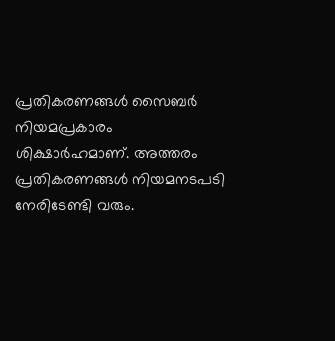പ്രതികരണങ്ങൾ സൈബർ നിയമപ്രകാരം ശിക്ഷാർഹമാണ്. അത്തരം പ്രതികരണങ്ങൾ നിയമനടപടി നേരിടേണ്ടി വരും.